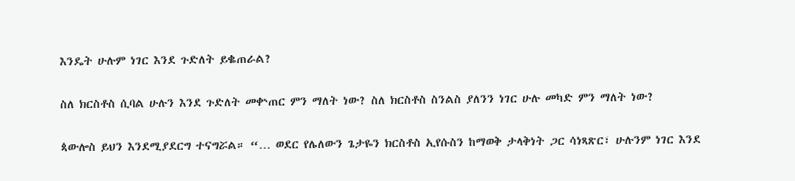እንዴት ሁሉም ነገር እንደ ጉድለት ይቈጠራል?

ስለ ክርስቶስ ሲባል ሁሉን እንደ ጉድለት መቍጠር ምን ማለት ነው? ስለ ክርስቶስ ስንልስ ያለንን ነገር ሁሉ መካድ ምን ማለት ነው?

ጳውሎስ ይህን እንደሚያደርግ ተናግሯል። “… ወደር የሌለውን ጌታዬን ክርስቶስ ኢየሱስን ከማወቅ ታላቅነት ጋር ሳነጻጽር፣ ሁሉንም ነገር እንደ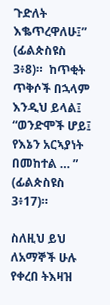ጉድለት እቈጥረዋለሁ፤” (ፊልጵስዩስ 3፥8)።  ከጥቂት ጥቅሶች በኋላም እንዲህ ይላል፤ “ወንድሞች ሆይ፤ የእኔን አርኣያነት በመከተል … ” (ፊልጵስዩስ 3፥17)።

ስለዚህ ይህ ለአማኞች ሁሉ የቀረበ ትእዛዝ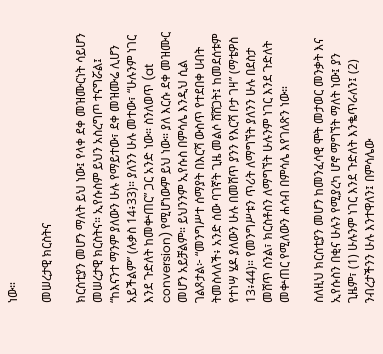ነው።

መሠረታዊ ክርስትና

ክርስቲያን መሆን ማለት ይህ ነው፤ የላቀ ደቀ መዝሙርነት ሳይሆን መሠረታዊ ክርስትና። ኢየሱስም ይህን አስረግጦ ተናግሯል፤ “ከእናንተ ማንም ያለውን ሁሉ የማይተው፣ ደቀ መዝሙሬ ሊሆን አይችልም” (ሉቃስ 14፥33)። ያለንን ሁሉ መተው፣ “ሁሉንም ነገር እንደ ጉድለት ከመቍጠር” ጋር አንድ ነው። ስንለወጥ (at conversion) የሚሆነውም ይህ ነው። ያለ እርሱ ደቀ መዝሙር መሆን አይቻልም። ይህንንም ኢየሱስ በምሳሌ እንዲህ ሲል ገልጾታል፦ “መንግሥተ ሰማያት በእርሻ ውስጥ የተደበቀ ሀብት ትመስላለች፥ አንድ ሰው ባገኛት ጊዜ መልሶ ሸሸጋት፤ ከመደሰቱም የተነሣ ሄዶ ያለውን ሁሉ በመሸጥ ያንን የእርሻ ቦታ ገዛ” (ማቴዎስ 13፥44)። የመንግሥቱን ጥሪት ለማግኘት ያለንን ሁሉ በደስታ መሸጥ ስንል፣ ክርስቶስን ለማግኘት ሁሉንም ነገር እንደ ጉድለት መቍጠር የሚለውን ሐሳብ በምሳሌ እየገለጽን ነው።

ስለዚህ ክርስቲያን መሆን ከመንፈሳዊ ሞት መታወር መንቃት እና ኢየሱስን በቂና ሁሉን የሚያረካ ሆኖ ማግኘት ማለት ነው፤ ያን ጊዜም፣ (1) ሁሉንም ነገር እንደ ጉድለት እንቈጥራለን፤ (2) ንብረታችንን ሁሉ እንተዋለን፤ በምሳሌው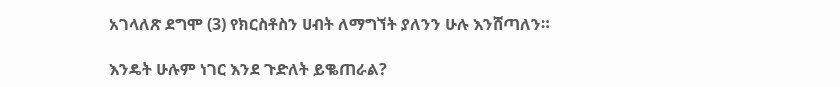አገላለጽ ደግሞ (3) የክርስቶስን ሀብት ለማግኘት ያለንን ሁሉ እንሸጣለን።

እንዴት ሁሉም ነገር እንደ ጉድለት ይቈጠራል?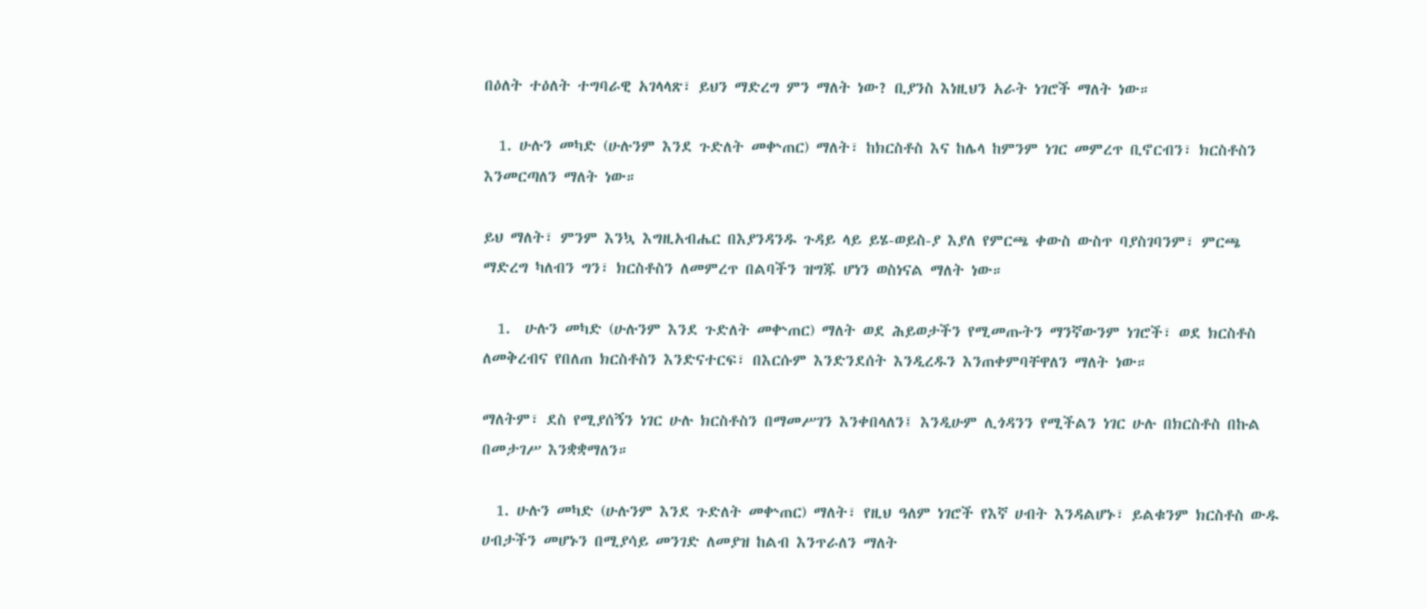በዕለት ተዕለት ተግባራዊ አገላላጽ፣ ይህን ማድረግ ምን ማለት ነው? ቢያንስ እነዚህን አራት ነገሮች ማለት ነው።

  1. ሁሉን መካድ (ሁሉንም እንደ ጉድለት መቍጠር) ማለት፣ ከክርስቶስ እና ከሌላ ከምንም ነገር መምረጥ ቢኖርብን፣ ክርስቶስን እንመርጣለን ማለት ነው።

ይህ ማለት፣ ምንም እንኳ እግዚአብሔር በእያንዳንዱ ጉዳይ ላይ ይሄ-ወይስ-ያ እያለ የምርጫ ቀውስ ውስጥ ባያስገባንም፣ ምርጫ ማድረግ ካለብን ግን፣ ክርስቶስን ለመምረጥ በልባችን ዝግጁ ሆነን ወስነናል ማለት ነው።

  1.  ሁሉን መካድ (ሁሉንም እንደ ጉድለት መቍጠር) ማለት ወደ ሕይወታችን የሚመጡትን ማንኛውንም ነገሮች፣ ወደ ክርስቶስ ለመቅረብና የበለጠ ክርስቶስን እንድናተርፍ፣ በእርሱም እንድንደሰት እንዲረዱን እንጠቀምባቸዋለን ማለት ነው።

ማለትም፣ ደስ የሚያሰኝን ነገር ሁሉ ክርስቶስን በማመሥገን እንቀበላለን፤ እንዲሁም ሊጎዳንን የሚችልን ነገር ሁሉ በክርስቶስ በኩል በመታገሥ እንቋቋማለን።

  1. ሁሉን መካድ (ሁሉንም እንደ ጉድለት መቍጠር) ማለት፣ የዚህ ዓለም ነገሮች የእኛ ሀብት እንዳልሆኑ፣ ይልቁንም ክርስቶስ ውዱ ሀብታችን መሆኑን በሚያሳይ መንገድ ለመያዝ ከልብ እንጥራለን ማለት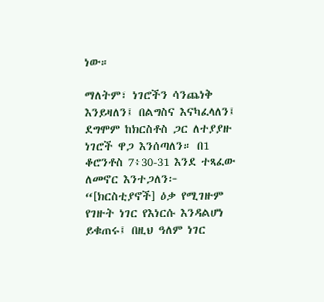ነው።

ማለትም፣ ነገሮችን ሳንጨነቅ እንይዛለን፤ በልግስና እናካፈላለን፤ ደግሞም ከክርስቶስ ጋር ለተያያዙ ነገሮች ዋጋ እንሰጣለን። በ1 ቆሮንቶስ 7፥30-31 እንደ ተጻፈው ለመኖር እንተጋለን፦ “[ክርስቲያኖች] ዕቃ የሚገዙም የገዙት ነገር የእነርሱ እንዳልሆነ ይቁጠሩ፤ በዚህ ዓለም ነገር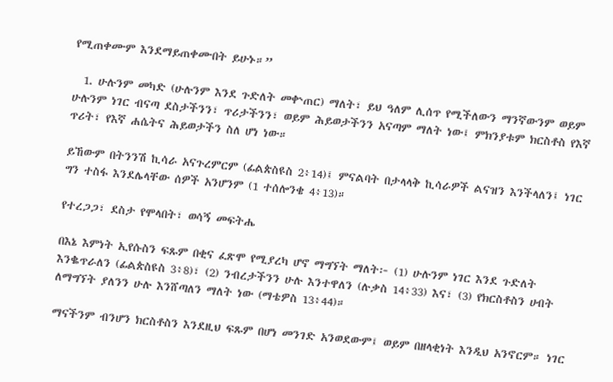የሚጠቀሙም እንደማይጠቀሙበት ይሁኑ።”

  1. ሁሉንም መካድ (ሁሉንም እንደ ጉድለት መቍጠር) ማለት፣ ይህ ዓለም ሊሰጥ የሚችለውን ማንኛውንም ወይም ሁሉንም ነገር ብናጣ ደስታችንን፣ ጥሪታችንን፣ ወይም ሕይወታችንን አናጣም ማለት ነው፤ ምክንያቱም ክርስቶስ የእኛ ጥሪት፣ የእኛ ሐሴትና ሕይወታችን ስለ ሆነ ነው።

ይኸውም በትንንሽ ኪሳራ አናጉረምርም (ፊልጵስዩስ 2፥14)፤ ምናልባት በታላላቅ ኪሳራዎች ልናዝን እንችላለን፤ ነገር ግን ተስፋ እንደሌላቸው ሰዎች አንሆንም (1 ተሰሎንቄ 4፥13)።

የተረጋጋ፣ ደስታ የሞላበት፣ ወሳኝ መፍትሔ

በእኔ እምነት ኢየሱስን ፍጹም በቂና ፈጽሞ የሚያረካ ሆኖ ማግኘት ማለት፦ (1) ሁሉንም ነገር እንደ ጉድለት  እንቈጥራለን (ፊልጵስዩስ 3፥8)፣ (2) ንብረታችንን ሁሉ እንተዋለን (ሉቃስ 14፥33) እና፣ (3) የክርስቶስን ሀብት ለማግኘት ያለንን ሁሉ እንሸጣለን ማለት ነው (ማቴዎስ 13፥44)።

ማናችንም ብንሆን ክርስቶስን እንደዚህ ፍጹም በሆነ መንገድ አንወደውም፤ ወይም በዘላቂነት እንዲህ አንኖርም። ነገር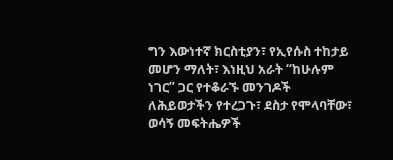ግን እውነተኛ ክርስቲያን፣ የኢየሱስ ተከታይ መሆን ማለት፣ እነዚህ አራት “ከሁሉም ነገር” ጋር የተቆራኙ መንገዶች ለሕይወታችን የተረጋጉ፣ ደስታ የሞላባቸው፣ ወሳኝ መፍትሔዎች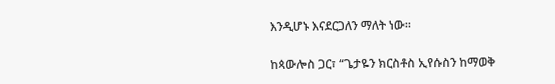እንዲሆኑ እናደርጋለን ማለት ነው።

ከጳውሎስ ጋር፣ “ጌታዬን ክርስቶስ ኢየሱስን ከማወቅ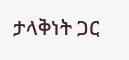ታላቅነት ጋር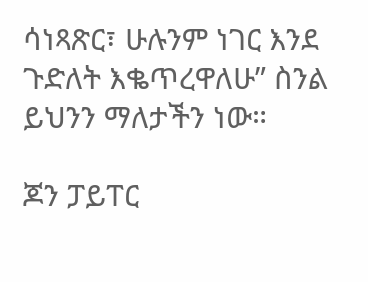ሳነጻጽር፣ ሁሉንም ነገር እንደ ጉድለት እቈጥረዋለሁ” ስንል ይህንን ማለታችን ነው።

ጆን ፓይፐር